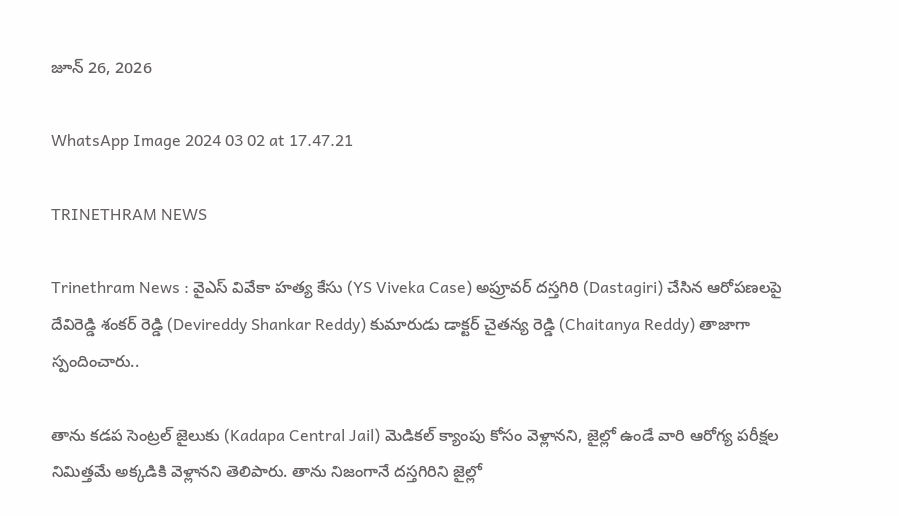జూన్ 26, 2026

WhatsApp Image 2024 03 02 at 17.47.21

TRINETHRAM NEWS

Trinethram News : వైఎస్ వివేకా హత్య కేసు (YS Viveka Case) అప్రూవర్ దస్తగిరి (Dastagiri) చేసిన ఆరోపణలపై దేవిరెడ్డి శంకర్ రెడ్డి (Devireddy Shankar Reddy) కుమారుడు డాక్టర్ చైతన్య రెడ్డి (Chaitanya Reddy) తాజాగా స్పందించారు..

తాను కడప సెంట్రల్ జైలుకు (Kadapa Central Jail) మెడికల్ క్యాంపు కోసం వెళ్లానని, జైల్లో ఉండే వారి ఆరోగ్య పరీక్షల నిమిత్తమే అక్కడికి వెళ్లానని తెలిపారు. తాను నిజంగానే దస్తగిరిని జైల్లో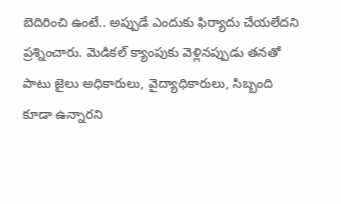బెదిరించి ఉంటే.. అప్పుడే ఎందుకు ఫిర్యాదు చేయలేదని ప్రశ్నించారు. మెడికల్ క్యాంపుకు వెళ్లినప్పుడు తనతో పాటు జైలు అధికారులు, వైద్యాధికారులు, సిబ్బంది కూడా ఉన్నారని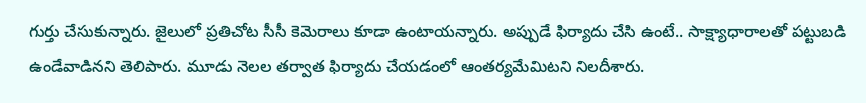గుర్తు చేసుకున్నారు. జైలులో ప్రతిచోట సీసీ కెమెరాలు కూడా ఉంటాయన్నారు. అప్పుడే ఫిర్యాదు చేసి ఉంటే.. సాక్ష్యాధారాలతో పట్టుబడి ఉండేవాడినని తెలిపారు. మూడు నెలల తర్వాత ఫిర్యాదు చేయడంలో ఆంతర్యమేమిటని నిలదీశారు.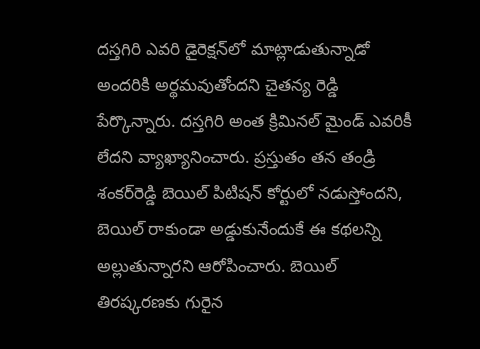దస్తగిరి ఎవరి డైరెక్షన్‌లో మాట్లాడుతున్నాడో అందరికి అర్థమవుతోందని చైతన్య రెడ్డి పేర్కొన్నారు. దస్తగిరి అంత క్రిమినల్ మైండ్ ఎవరికీ లేదని వ్యాఖ్యానించారు. ప్రస్తుతం తన తండ్రి శంకర్‌రెడ్డి బెయిల్ పిటిషన్ కోర్టులో నడుస్తోందని, బెయిల్ రాకుండా అడ్డుకునేందుకే ఈ కథలన్ని అల్లుతున్నారని ఆరోపించారు. బెయిల్ తిరష్కరణకు గురైన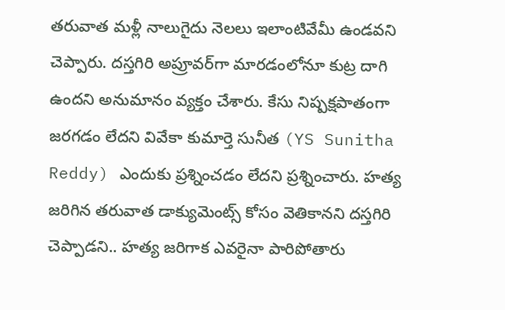తరువాత మళ్లీ నాలుగైదు నెలలు ఇలాంటివేమీ ఉండవని చెప్పారు. దస్తగిరి అప్రూవర్‌గా మారడంలోనూ కుట్ర దాగి ఉందని అనుమానం వ్యక్తం చేశారు. కేసు నిష్పక్షపాతంగా జరగడం లేదని వివేకా కుమార్తె సునీత (YS Sunitha Reddy) ఎందుకు ప్రశ్నించడం లేదని ప్రశ్నించారు. హత్య జరిగిన తరువాత డాక్యుమెంట్స్ కోసం వెతికానని దస్తగిరి చెప్పాడని.. హత్య జరిగాక ఎవరైనా పారిపోతారు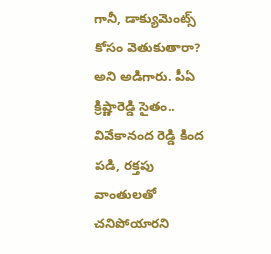గానీ, డాక్యుమెంట్స్ కోసం వెతుకుతారా? అని అడిగారు. పీఏ క్రిష్ణారెడ్డి సైతం.. వివేకానంద రెడ్డి కింద పడి, రక్తపు వాంతులతో చనిపోయారని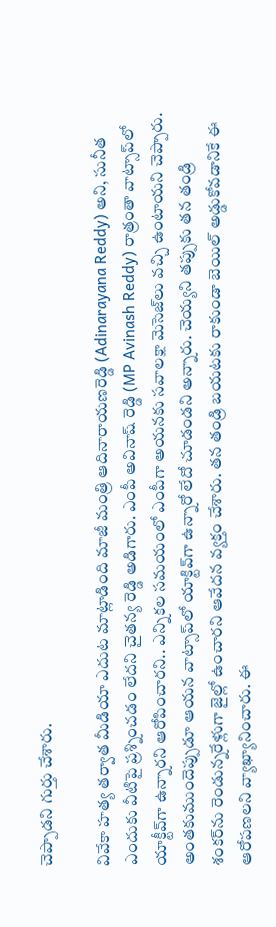చెప్పాడని గుర్తు చేశారు.

వివేకా హత్య తర్వాత మీడియా ఎదుట మాట్లాడింది మాజీ మంత్రి ఆదినారాయణరెడ్డి (Adinarayana Reddy) అని, సునీత ఎందుకు వీటిపై ప్రశ్నించడం లేదని చైతన్య రెడ్డి అడిగారు. ఎంపీ అవినాష్ రెడ్డి (MP Avinash Reddy) రాత్రంతా వాట్సాప్‌లో యాక్టీవ్‌గా ఉన్నారని ఆరోపించారని.. ఎన్నికల సమయంలో ఎంపీగా అయనకు సవాలక్షా మెసెజ్‌లు వచ్చి ఉంటాయని చెప్పారు. అంతకుముందెప్పుడూ ఆయన వాట్సాప్‌లో యాక్టివ్‌గా ఉన్నారో లేదో చూడండని అన్నారు. చెయ్యని తప్పుకు తన తండ్రి శంకర్‌ను రెండున్నరేళ్లుగా జైల్లో ఉంచారని ఆవేదన వ్యక్తం చేశారు. తన తండ్రి బయటకు రాకుండా బెయిల్ అడ్డుకోవడానికే ఈ ఆరోపణలని వ్యాఖ్యానించారు. ఈ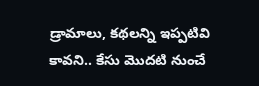డ్రామాలు, కథలన్ని ఇప్పటివి కావని.. కేసు మొదటి నుంచే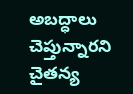అబద్ధాలు చెప్తున్నారని చైతన్య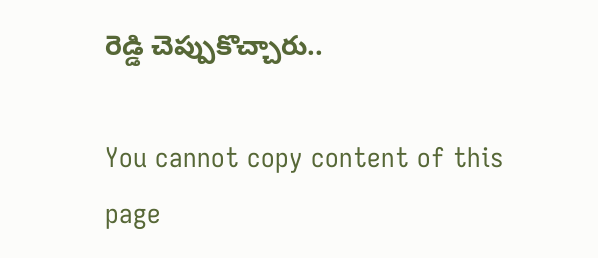రెడ్డి చెప్పుకొచ్చారు..

You cannot copy content of this page